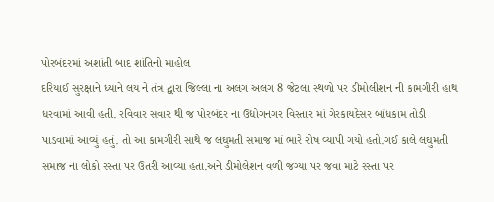પોરબંદરમાં અશાંતી બાદ શાંતિનો માહોલ
દરિયાઈ સુરક્ષાને ધ્યાને લય ને તંત્ર દ્વારા જિલ્લા ના અલગ અલગ 8 જેટલા સ્થળો પર ડીમોલીશન ની કામગીરી હાથ ધરવામાં આવી હતી. રવિવાર સવાર થી જ પોરબંદર ના ઉદ્યોગનગર વિસ્તાર માં ગેરકાયદેસર બાંધકામ તોડી પાડવામાં આવ્યું હતું. તો આ કામગીરી સાથે જ લઘુમતી સમાજ માં ભારે રોષ વ્યાપી ગયો હતો.ગઈ કાલે લઘુમતી સમાજ ના લોકો રસ્તા પર ઉતરી આવ્યા હતા.અને ડીમોલેશન વળી જગ્યા પર જવા માટે રસ્તા પર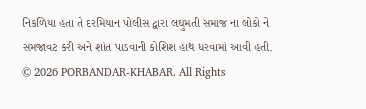નિકળિયા હતા તે દરમિયાન પોલીસ દ્વારા લઘુમતી સમાજ ના લોકો ને સમજાવટ કરી અને શાંત પાડવાની કોશિશ હાથ ધરવામાં આવી હતી.
© 2026 PORBANDAR-KHABAR. All Rights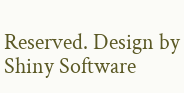Reserved. Design by Shiny Software